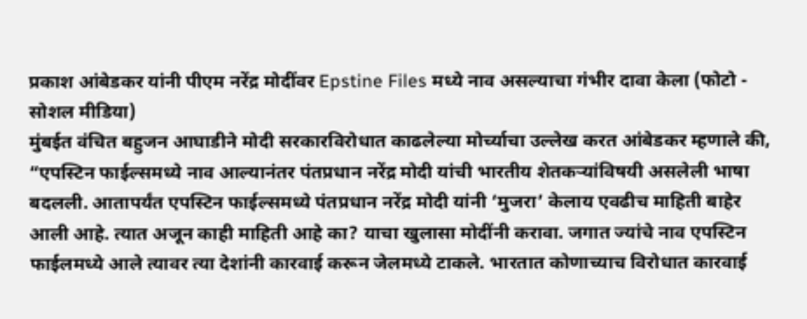प्रकाश आंबेडकर यांनी पीएम नरेंद्र मोदींवर Epstine Files मध्ये नाव असल्याचा गंभीर दावा केला (फोटो - सोशल मीडिया)
मुंबईत वंचित बहुजन आघाडीने मोदी सरकारविरोधात काढलेल्या मोर्च्याचा उल्लेख करत आंबेडकर म्हणाले की, “एपस्टिन फाईल्समध्ये नाव आल्यानंतर पंतप्रधान नरेंद्र मोदी यांची भारतीय शेतकऱ्यांविषयी असलेली भाषा बदलली. आतापर्यंत एपस्टिन फाईल्समध्ये पंतप्रधान नरेंद्र मोदी यांनी ‘मुजरा’ केलाय एवढीच माहिती बाहेर आली आहे. त्यात अजून काही माहिती आहे का? याचा खुलासा मोदींनी करावा. जगात ज्यांचे नाव एपस्टिन फाईलमध्ये आले त्यावर त्या देशांनी कारवाई करून जेलमध्ये टाकले. भारतात कोणाच्याच विरोधात कारवाई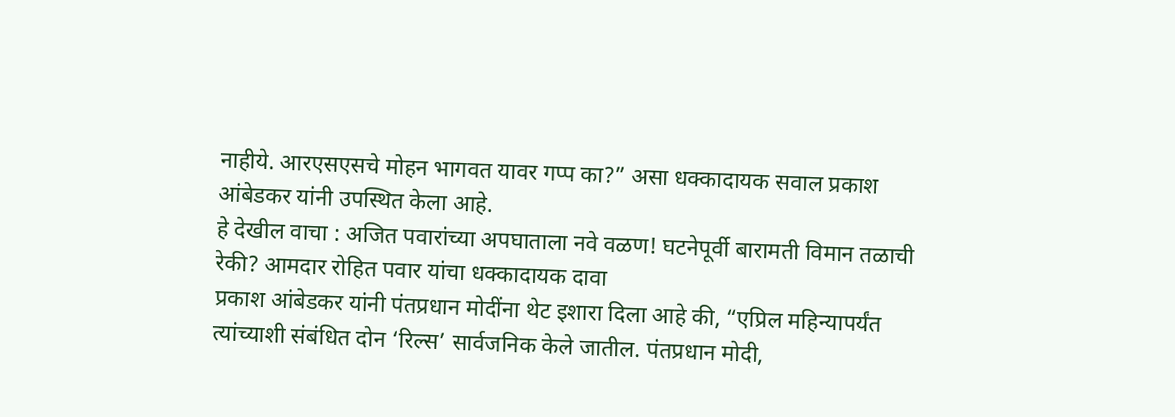नाहीये. आरएसएसचे मोहन भागवत यावर गप्प का?” असा धक्कादायक सवाल प्रकाश आंबेडकर यांनी उपस्थित केला आहे.
हे देखील वाचा : अजित पवारांच्या अपघाताला नवे वळण! घटनेपूर्वी बारामती विमान तळाची रेकी? आमदार रोहित पवार यांचा धक्कादायक दावा
प्रकाश आंबेडकर यांनी पंतप्रधान मोदींना थेट इशारा दिला आहे की, “एप्रिल महिन्यापर्यंत त्यांच्याशी संबंधित दोन ‘रिल्स’ सार्वजनिक केले जातील. पंतप्रधान मोदी,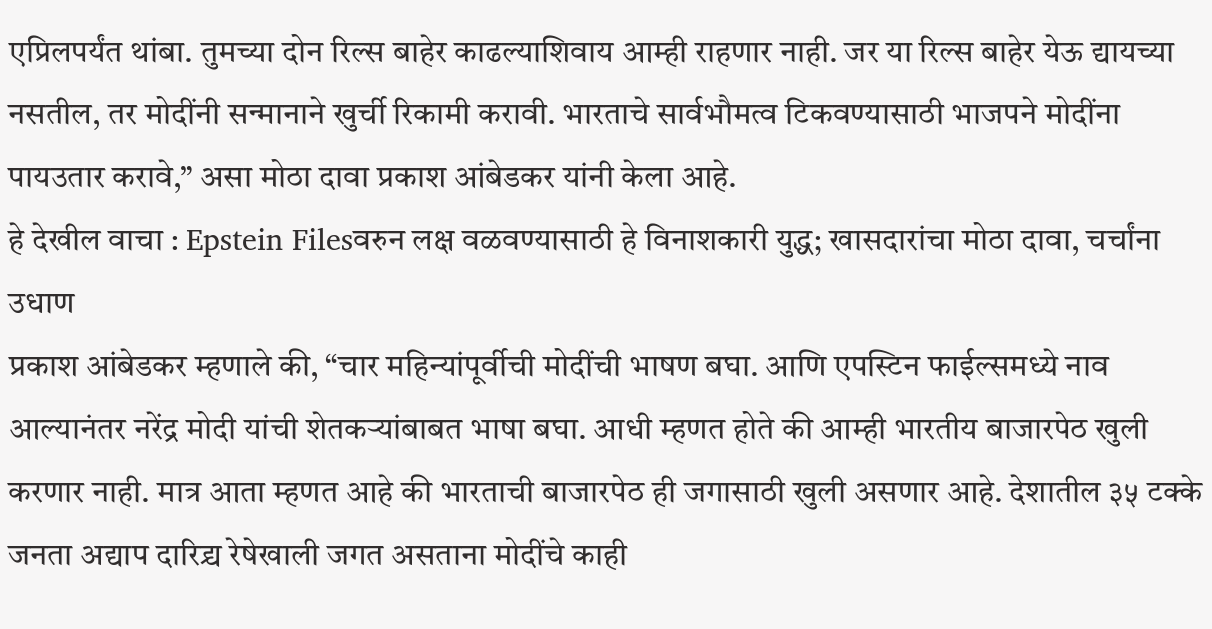एप्रिलपर्यंत थांबा. तुमच्या दोन रिल्स बाहेर काढल्याशिवाय आम्ही राहणार नाही. जर या रिल्स बाहेर येऊ द्यायच्या नसतील, तर मोदींनी सन्मानाने खुर्ची रिकामी करावी. भारताचे सार्वभौमत्व टिकवण्यासाठी भाजपने मोदींना पायउतार करावे,” असा मोठा दावा प्रकाश आंबेडकर यांनी केला आहे.
हे देखील वाचा : Epstein Filesवरुन लक्ष वळवण्यासाठी हे विनाशकारी युद्ध; खासदारांचा मोठा दावा, चर्चांना उधाण
प्रकाश आंबेडकर म्हणाले की, “चार महिन्यांपूर्वीची मोदींची भाषण बघा. आणि एपस्टिन फाईल्समध्ये नाव आल्यानंतर नरेंद्र मोदी यांची शेतकऱ्यांबाबत भाषा बघा. आधी म्हणत होते की आम्ही भारतीय बाजारपेठ खुली करणार नाही. मात्र आता म्हणत आहे की भारताची बाजारपेठ ही जगासाठी खुली असणार आहे. देशातील ३५ टक्के जनता अद्याप दारिद्र्य रेषेखाली जगत असताना मोदींचे काही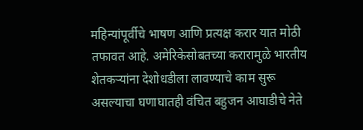महिन्यांपूर्वीचे भाषण आणि प्रत्यक्ष करार यात मोठी तफावत आहे. अमेरिकेसोबतच्या करारामुळे भारतीय शेतकऱ्यांना देशोधडीला लावण्याचे काम सुरू असल्याचा घणाघातही वंचित बहुजन आघाडीचे नेते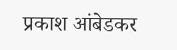प्रकाश आंबेडकर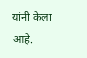यांनी केला आहे.